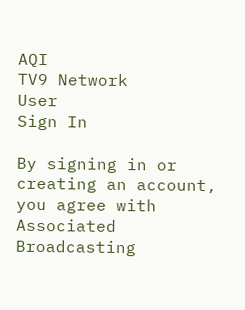AQI
TV9 Network
User
Sign In

By signing in or creating an account, you agree with Associated Broadcasting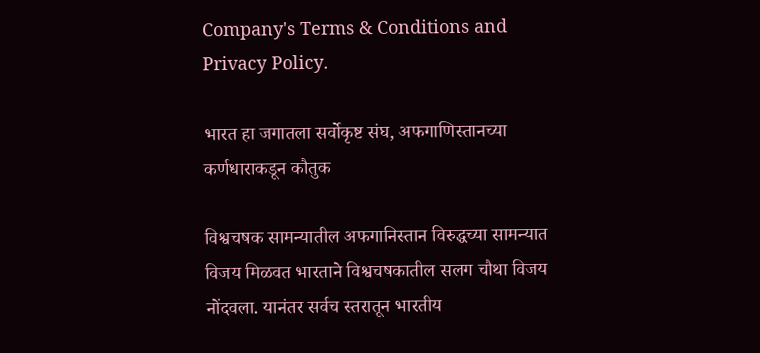Company's Terms & Conditions and Privacy Policy.

भारत हा जगातला सर्वोकृष्ट संघ, अफगाणिस्तानच्या कर्णधाराकडून कौतुक

विश्वचषक सामन्यातील अफगानिस्तान विरुद्धच्या सामन्यात विजय मिळवत भारताने विश्वचषकातील सलग चौथा विजय नोंदवला. यानंतर सर्वच स्तरातून भारतीय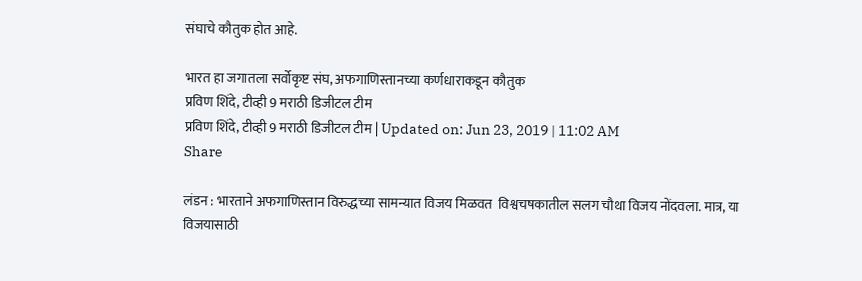संघाचे कौतुक होत आहे.

भारत हा जगातला सर्वोकृष्ट संघ, अफगाणिस्तानच्या कर्णधाराकडून कौतुक
प्रविण शिंदे, टीव्ही 9 मराठी डिजीटल टीम
प्रविण शिंदे, टीव्ही 9 मराठी डिजीटल टीम | Updated on: Jun 23, 2019 | 11:02 AM
Share

लंडन : भारताने अफगाणिस्तान विरुद्धच्या सामन्यात विजय मिळवत  विश्वचषकातील सलग चौथा विजय नोंदवला. मात्र, या विजयासाठी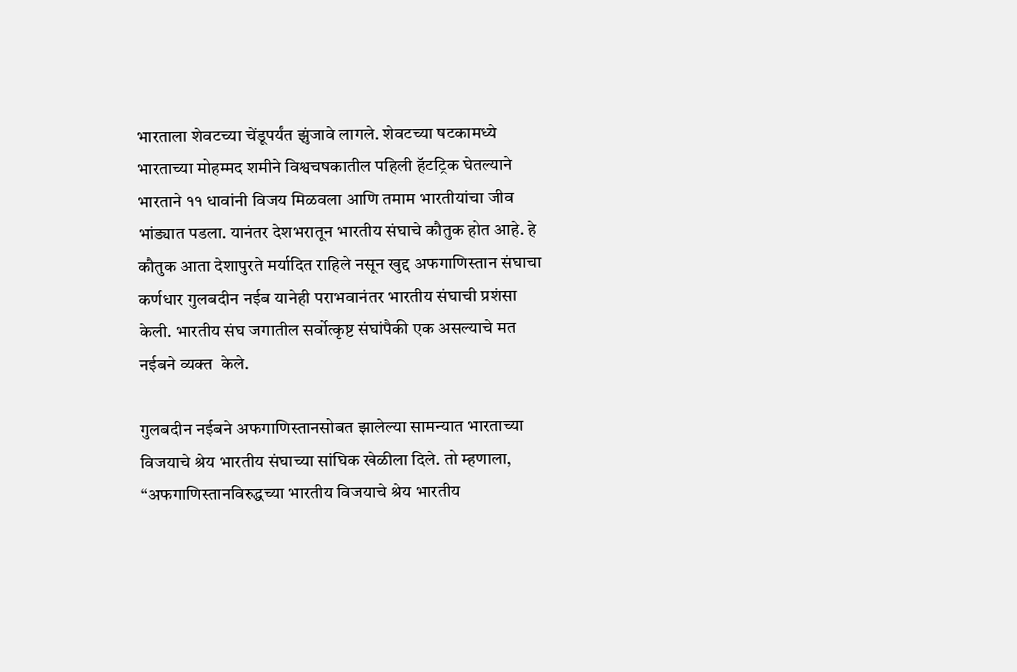भारताला शेवटच्या चेंडूपर्यंत झुंजावे लागले. शेवटच्या षटकामध्ये भारताच्या मोहम्मद शमीने विश्वचषकातील पहिली हॅटट्रिक घेतल्याने भारताने ११ धावांनी विजय मिळवला आणि तमाम भारतीयांचा जीव भांड्यात पडला. यानंतर देशभरातून भारतीय संघाचे कौतुक होत आहे. हे कौतुक आता देशापुरते मर्यादित राहिले नसून खुद्द अफगाणिस्तान संघाचा कर्णधार गुलबदीन नईब यानेही पराभवानंतर भारतीय संघाची प्रशंसा केली. भारतीय संघ जगातील सर्वोत्कृष्ट संघांपैकी एक असल्याचे मत नईबने व्यक्त  केले.

गुलबदीन नईबने अफगाणिस्तानसोबत झालेल्या सामन्यात भारताच्या विजयाचे श्रेय भारतीय संघाच्या सांघिक खेळीला दिले. तो म्हणाला, “अफगाणिस्तानविरुद्धच्या भारतीय विजयाचे श्रेय भारतीय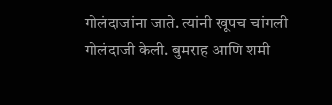गोलंदाजांना जाते. त्यांनी खूपच चांगली गोलंदाजी केली. बुमराह आणि शमी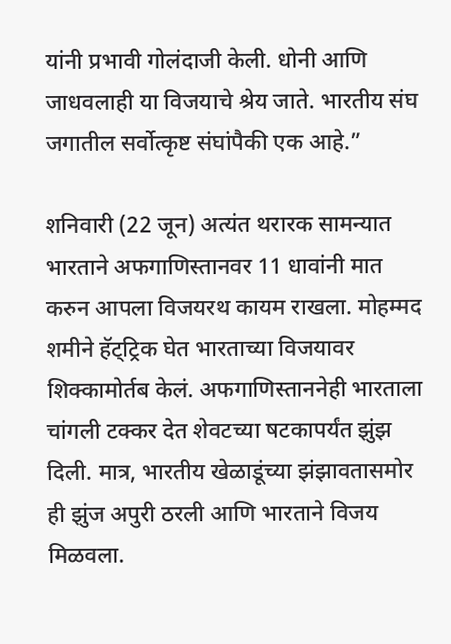यांनी प्रभावी गोलंदाजी केली. धोनी आणि जाधवलाही या विजयाचे श्रेय जाते. भारतीय संघ जगातील सर्वोत्कृष्ट संघांपैकी एक आहे.”

शनिवारी (22 जून) अत्यंत थरारक सामन्यात भारताने अफगाणिस्तानवर 11 धावांनी मात करुन आपला विजयरथ कायम राखला. मोहम्मद शमीने हॅट्ट्रिक घेत भारताच्या विजयावर शिक्कामोर्तब केलं. अफगाणिस्ताननेही भारताला चांगली टक्कर देत शेवटच्या षटकापर्यंत झुंझ दिली. मात्र, भारतीय खेळाडूंच्या झंझावतासमोर ही झुंज अपुरी ठरली आणि भारताने विजय मिळवला.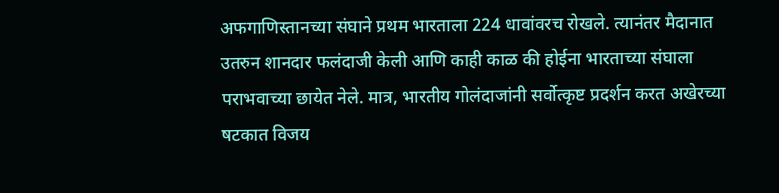अफगाणिस्तानच्या संघाने प्रथम भारताला 224 धावांवरच रोखले. त्यानंतर मैदानात उतरुन शानदार फलंदाजी केली आणि काही काळ की होईना भारताच्या संघाला पराभवाच्या छायेत नेले. मात्र, भारतीय गोलंदाजांनी सर्वोत्कृष्ट प्रदर्शन करत अखेरच्या षटकात विजय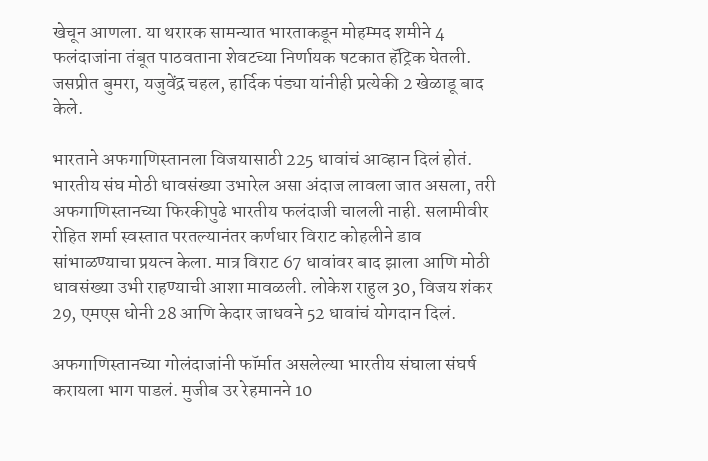खेचून आणला. या थरारक सामन्यात भारताकडून मोहम्मद शमीने 4 फलंदाजांना तंबूत पाठवताना शेवटच्या निर्णायक षटकात हॅट्रिक घेतली. जसप्रीत बुमरा, यजुवेंद्र चहल, हार्दिक पंड्या यांनीही प्रत्येकी 2 खेळाडू बाद केले.

भारताने अफगाणिस्तानला विजयासाठी 225 धावांचं आव्हान दिलं होतं. भारतीय संघ मोठी धावसंख्या उभारेल असा अंदाज लावला जात असला, तरी अफगाणिस्तानच्या फिरकीपुढे भारतीय फलंदाजी चालली नाही. सलामीवीर रोहित शर्मा स्वस्तात परतल्यानंतर कर्णधार विराट कोहलीने डाव सांभाळण्याचा प्रयत्न केला. मात्र विराट 67 धावांवर बाद झाला आणि मोठी धावसंख्या उभी राहण्याची आशा मावळली. लोकेश राहुल 30, विजय शंकर 29, एमएस धोनी 28 आणि केदार जाधवने 52 धावांचं योगदान दिलं.

अफगाणिस्तानच्या गोलंदाजांनी फॉर्मात असलेल्या भारतीय संघाला संघर्ष करायला भाग पाडलं. मुजीब उर रेहमानने 10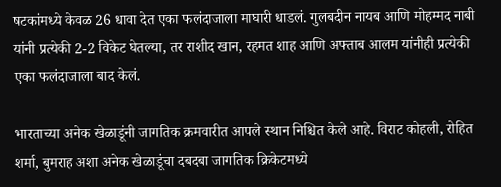षटकांमध्ये केवळ 26 धावा देत एका फलंदाजाला माघारी धाडलं. गुलबदीन नायब आणि मोहम्मद नाबी यांनी प्रत्येकी 2-2 विकेट घेतल्या, तर राशीद खान, रहमत शाह आणि अफ्ताब आलम यांनीही प्रत्येकी एका फलंदाजाला बाद केलं.

भारताच्या अनेक खेळाडूंनी जागतिक क्रमवारीत आपले स्थान निश्चित केले आहे. विराट कोहली, रोहित शर्मा, बुमराह अशा अनेक खेळाडूंचा दबदबा जागतिक क्रिकेटमध्ये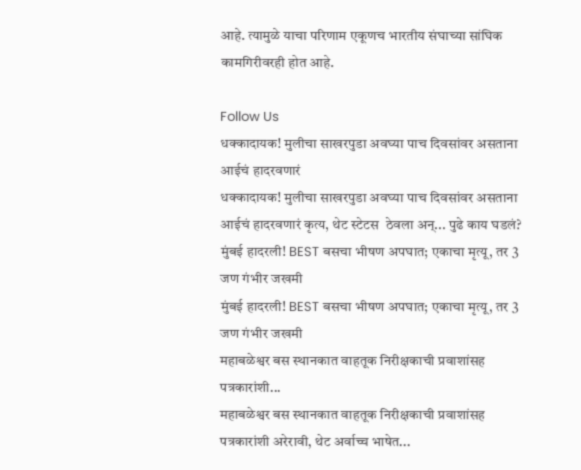आहे. त्यामुळे याचा परिणाम एकूणच भारतीय संघाच्या सांघिक कामगिरीवरही होत आहे.

Follow Us
धक्कादायक! मुलीचा साखरपुडा अवघ्या पाच दिवसांवर असताना आईचं हादरवणारं
धक्कादायक! मुलीचा साखरपुडा अवघ्या पाच दिवसांवर असताना आईचं हादरवणारं कृत्य, थेट स्टेटस  ठेवला अन्... पुढे काय घडलं?
मुंबई हादरली! BEST बसचा भीषण अपघात; एकाचा मृत्यू, तर 3 जण गंभीर जखमी
मुंबई हादरली! BEST बसचा भीषण अपघात; एकाचा मृत्यू, तर 3 जण गंभीर जखमी
महाबळेश्वर बस स्थानकात वाहतूक निरीक्षकाची प्रवाशांसह पत्रकारांशी...
महाबळेश्वर बस स्थानकात वाहतूक निरीक्षकाची प्रवाशांसह पत्रकारांशी अरेरावी, थेट अर्वाच्च भाषेत...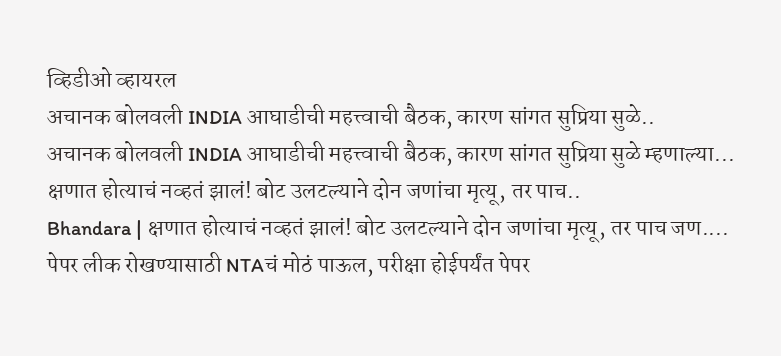व्हिडीओ व्हायरल
अचानक बोलवली INDIA आघाडीची महत्त्वाची बैठक, कारण सांगत सुप्रिया सुळे..
अचानक बोलवली INDIA आघाडीची महत्त्वाची बैठक, कारण सांगत सुप्रिया सुळे म्हणाल्या...
क्षणात होत्याचं नव्हतं झालं! बोट उलटल्याने दोन जणांचा मृत्यू, तर पाच..
Bhandara | क्षणात होत्याचं नव्हतं झालं! बोट उलटल्याने दोन जणांचा मृत्यू, तर पाच जण....
पेपर लीक रोखण्यासाठी NTAचं मोठं पाऊल, परीक्षा होईपर्यंत पेपर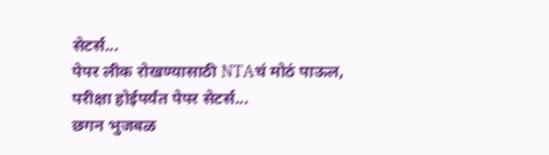सेटर्स...
पेपर लीक रोखण्यासाठी NTAचं मोठं पाऊल, परीक्षा होईपर्यंत पेपर सेटर्स...
छगन भुजबळ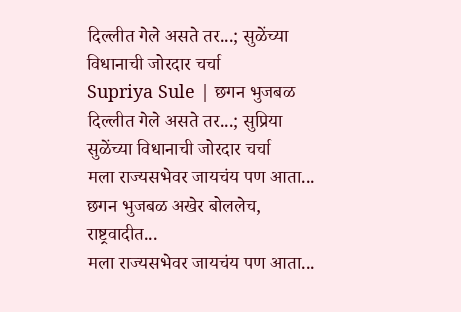दिल्लीत गेले असते तर...; सुळेंच्या विधानाची जोरदार चर्चा
Supriya Sule | छगन भुजबळ दिल्लीत गेले असते तर...; सुप्रिया सुळेंच्या विधानाची जोरदार चर्चा
मला राज्यसभेवर जायचंय पण आता... छगन भुजबळ अखेर बोललेच, राष्ट्रवादीत...
मला राज्यसभेवर जायचंय पण आता...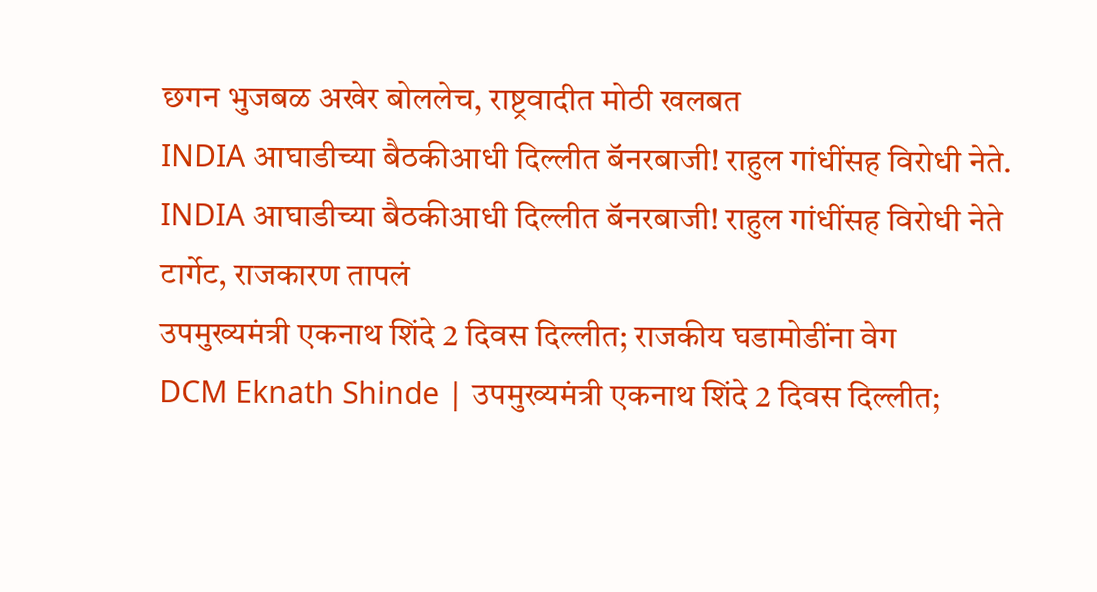छगन भुजबळ अखेर बोललेच, राष्ट्रवादीत मोठी खलबत
INDIA आघाडीच्या बैठकीआधी दिल्लीत बॅनरबाजी! राहुल गांधींसह विरोधी नेते.
INDIA आघाडीच्या बैठकीआधी दिल्लीत बॅनरबाजी! राहुल गांधींसह विरोधी नेते टार्गेट, राजकारण तापलं
उपमुख्यमंत्री एकनाथ शिंदे 2 दिवस दिल्लीत; राजकीय घडामोडींना वेग
DCM Eknath Shinde | उपमुख्यमंत्री एकनाथ शिंदे 2 दिवस दिल्लीत;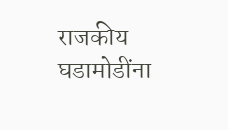राजकीय घडामोडींना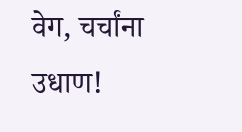वेग, चर्चांना उधाण!